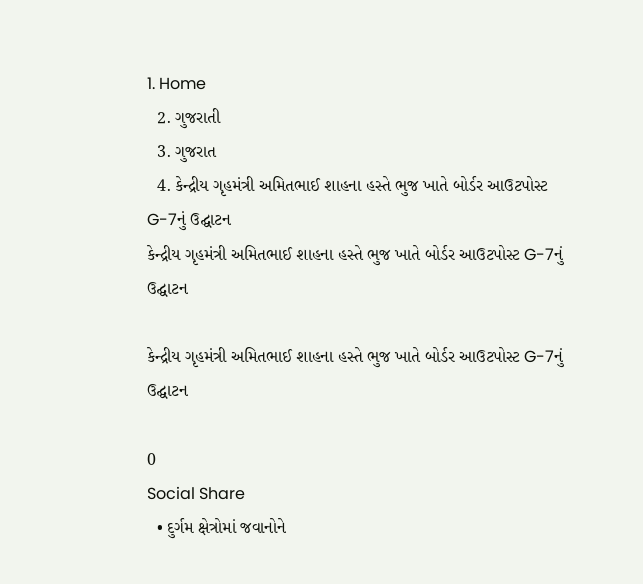1. Home
  2. ગુજરાતી
  3. ગુજરાત
  4. કેન્દ્રીય ગૃહમંત્રી અમિતભાઈ શાહના હસ્તે ભુજ ખાતે બોર્ડર આઉટપોસ્ટ G-7નું ઉદ્ઘાટન
કેન્દ્રીય ગૃહમંત્રી અમિતભાઈ શાહના હસ્તે ભુજ ખાતે બોર્ડર આઉટપોસ્ટ G-7નું ઉદ્ઘાટન

કેન્દ્રીય ગૃહમંત્રી અમિતભાઈ શાહના હસ્તે ભુજ ખાતે બોર્ડર આઉટપોસ્ટ G-7નું ઉદ્ઘાટન

0
Social Share
  • દુર્ગમ ક્ષેત્રોમાં જવાનોને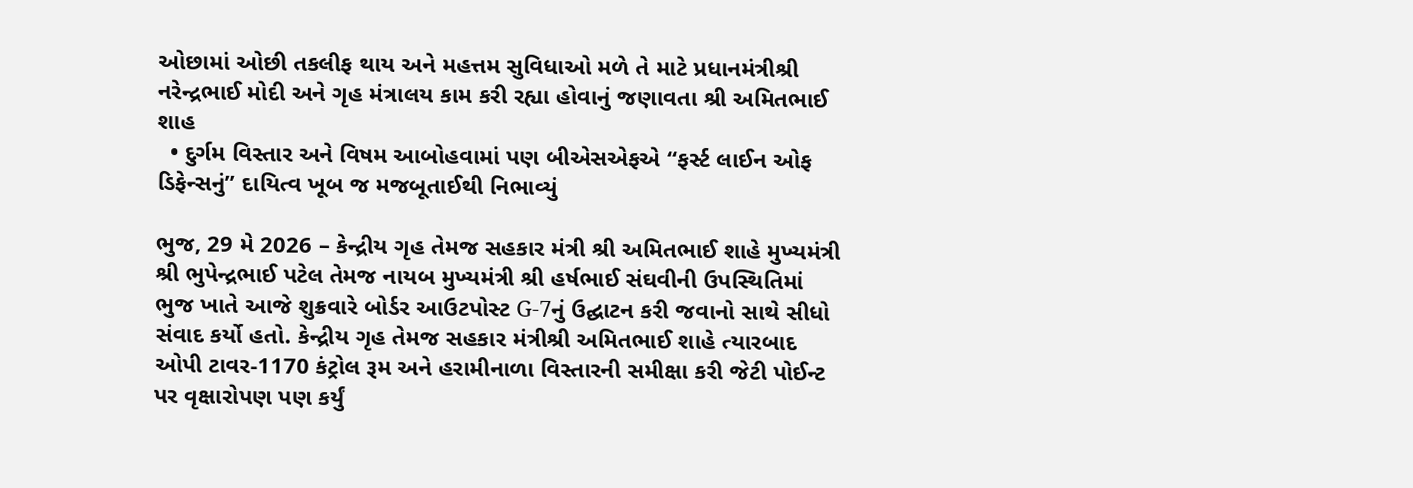ઓછામાં ઓછી તકલીફ થાય અને મહત્તમ સુવિધાઓ મળે તે માટે પ્રધાનમંત્રીશ્રી નરેન્દ્રભાઈ મોદી અને ગૃહ મંત્રાલય કામ કરી રહ્યા હોવાનું જણાવતા શ્રી અમિતભાઈ શાહ
  • દુર્ગમ વિસ્તાર અને વિષમ આબોહવામાં પણ બીએસએફએ “ફર્સ્ટ લાઈન ઓફ ડિફેન્સનું” દાયિત્વ ખૂબ જ મજબૂતાઈથી નિભાવ્યું

ભુજ, 29 મે 2026 – કેન્દ્રીય ગૃહ તેમજ સહકાર મંત્રી શ્રી અમિતભાઈ શાહે મુખ્યમંત્રી શ્રી ભુપેન્દ્રભાઈ પટેલ તેમજ નાયબ મુખ્યમંત્રી શ્રી હર્ષભાઈ સંઘવીની ઉપસ્થિતિમાં ભુજ ખાતે આજે શુક્રવારે બોર્ડર આઉટપોસ્ટ G-7નું ઉદ્ઘાટન કરી જવાનો સાથે સીધો સંવાદ કર્યો હતો. કેન્દ્રીય ગૃહ તેમજ સહકાર મંત્રીશ્રી અમિતભાઈ શાહે ત્યારબાદ ઓપી ટાવર-1170 કંટ્રોલ રૂમ અને હરામીનાળા વિસ્તારની સમીક્ષા કરી જેટી પોઈન્ટ પર વૃક્ષારોપણ પણ કર્યું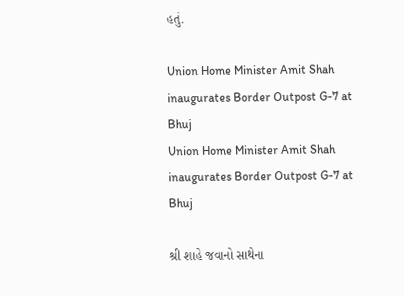હતું.

Union Home Minister Amit Shah inaugurates Border Outpost G-7 at Bhuj
Union Home Minister Amit Shah inaugurates Border Outpost G-7 at Bhuj

શ્રી શાહે જવાનો સાથેના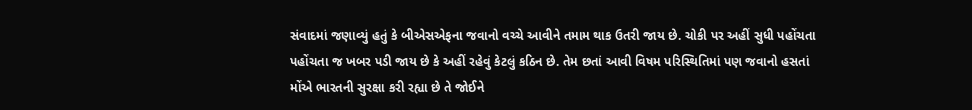સંવાદમાં જણાવ્યું હતું કે બીએસએફના જવાનો વચ્ચે આવીને તમામ થાક ઉતરી જાય છે. ચોકી પર અહીં સુધી પહોંચતા પહોંચતા જ ખબર પડી જાય છે કે અહીં રહેવું કેટલું કઠિન છે. તેમ છતાં આવી વિષમ પરિસ્થિતિમાં પણ જવાનો હસતાં મોંએ ભારતની સુરક્ષા કરી રહ્યા છે તે જોઈને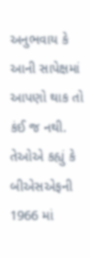અનુભવાય કે આની સાપેક્ષમાં આપણો થાક તો કંઈ જ નથી. તેઓએ કહ્યું કે બીએસએફની 1966 માં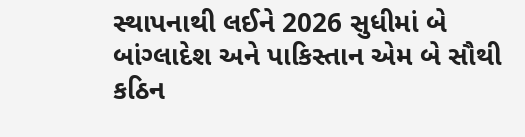સ્થાપનાથી લઈને 2026 સુધીમાં બે બાંગ્લાદેશ અને પાકિસ્તાન એમ બે સૌથી કઠિન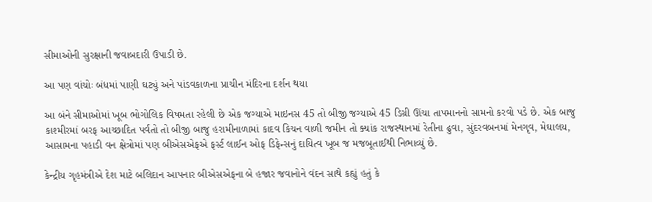સીમાઓની સુરક્ષાની જવાબદારી ઉપાડી છે.

આ પણ વાંચોઃ બંધમાં પાણી ઘટ્યું અને પાંડવકાળના પ્રાચીન મંદિરના દર્શન થયા

આ બંને સીમાઓમાં ખૂબ ભોગોલિક વિષમતા રહેલી છે એક જગ્યાએ માઇનસ 45 તો બીજી જગ્યાએ 45 ડિગ્રી ઊંચા તાપમાનનો સામનો કરવો પડે છે. એક બાજુ કાશ્મીરમાં બરફ આચ્છાદિત પર્વતો તો બીજી બાજુ હરામીનાળામાં કાદવ કિચન વાળી જમીન તો ક્યાંક રાજસ્થાનમાં રેતીના ઢુવા, સુંદરવબનમાં મેનગૃવ, મેઘાલય, આસામના પહાડી વન ક્ષેત્રોમાં પણ બીએસએફએ ફર્સ્ટ લાઈન ઓફ ડિફેન્સનું દાયિત્વ ખૂબ જ મજબૂતાઈથી નિભાવ્યું છે.

કેન્દ્રીય ગૃહમંત્રીએ દેશ માટે બલિદાન આપનાર બીએસએફના બે હજાર જવાનોને વંદન સાથે કહ્યું હતું કે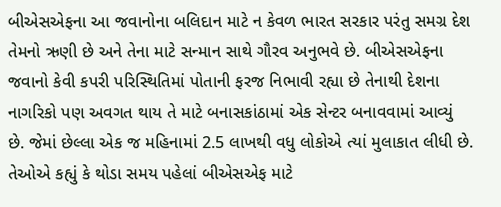બીએસએફના આ જવાનોના બલિદાન માટે ન કેવળ ભારત સરકાર પરંતુ સમગ્ર દેશ તેમનો ઋણી છે અને તેના માટે સન્માન સાથે ગૌરવ અનુભવે છે. બીએસએફના જવાનો કેવી કપરી પરિસ્થિતિમાં પોતાની ફરજ નિભાવી રહ્યા છે તેનાથી દેશના નાગરિકો પણ અવગત થાય તે માટે બનાસકાંઠામાં એક સેન્ટર બનાવવામાં આવ્યું છે. જેમાં છેલ્લા એક જ મહિનામાં 2.5 લાખથી વધુ લોકોએ ત્યાં મુલાકાત લીધી છે. તેઓએ કહ્યું કે થોડા સમય પહેલાં બીએસએફ માટે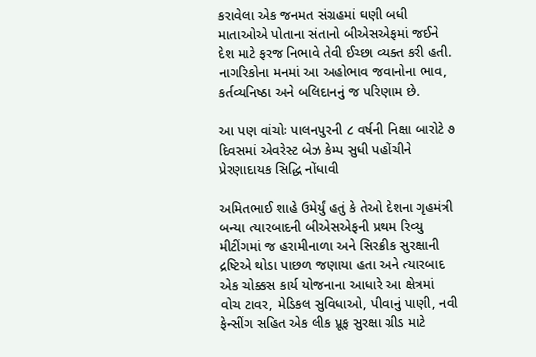કરાવેલા એક જનમત સંગ્રહમાં ઘણી બધી માતાઓએ પોતાના સંતાનો બીએસએફમાં જઈને દેશ માટે ફરજ નિભાવે તેવી ઈચ્છા વ્યક્ત કરી હતી. નાગરિકોના મનમાં આ અહોભાવ જવાનોના ભાવ, કર્તવ્યનિષ્ઠા અને બલિદાનનું જ પરિણામ છે.

આ પણ વાંચોઃ પાલનપુરની ૮ વર્ષની નિક્ષા બારોટે ૭ દિવસમાં એવરેસ્ટ બેઝ કેમ્પ સુધી પહોંચીને પ્રેરણાદાયક સિદ્ધિ નોંધાવી

અમિતભાઈ શાહે ઉમેર્યું હતું કે તેઓ દેશના ગૃહમંત્રી બન્યા ત્યારબાદની બીએસએફની પ્રથમ રિવ્યુ મીટીંગમાં જ હરામીનાળા અને સિરક્રીક સુરક્ષાની દ્રષ્ટિએ થોડા પાછળ જણાયા હતા અને ત્યારબાદ એક ચોક્કસ કાર્ય યોજનાના આધારે આ ક્ષેત્રમાં વોચ ટાવર, મેડિકલ સુવિધાઓ, પીવાનું પાણી, નવી ફેન્સીંગ સહિત એક લીક પ્રૂફ સુરક્ષા ગ્રીડ માટે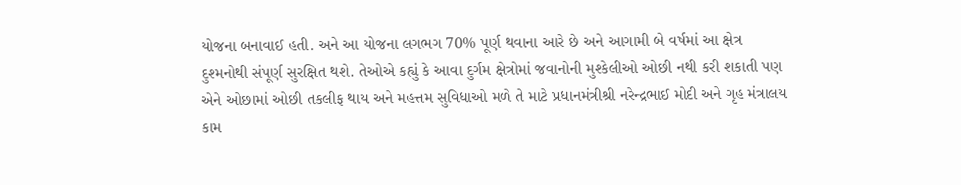યોજના બનાવાઈ હતી. અને આ યોજના લગભગ 70% પૂર્ણ થવાના આરે છે અને આગામી બે વર્ષમાં આ ક્ષેત્ર દુશ્મનોથી સંપૂર્ણ સુરક્ષિત થશે. તેઓએ કહ્યું કે આવા દુર્ગમ ક્ષેત્રોમાં જવાનોની મુશ્કેલીઓ ઓછી નથી કરી શકાતી પણ એને ઓછામાં ઓછી તકલીફ થાય અને મહત્તમ સુવિધાઓ મળે તે માટે પ્રધાનમંત્રીશ્રી નરેન્દ્રભાઈ મોદી અને ગૃહ મંત્રાલય કામ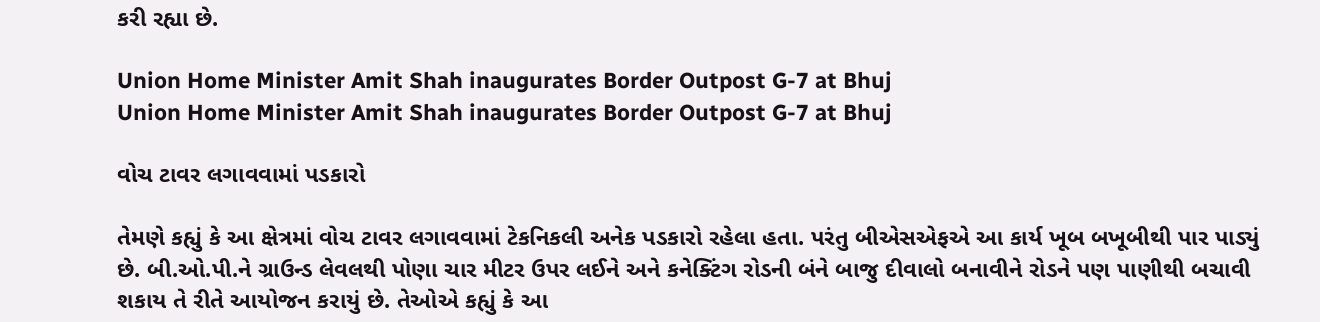કરી રહ્યા છે.

Union Home Minister Amit Shah inaugurates Border Outpost G-7 at Bhuj
Union Home Minister Amit Shah inaugurates Border Outpost G-7 at Bhuj

વોચ ટાવર લગાવવામાં પડકારો

તેમણે કહ્યું કે આ ક્ષેત્રમાં વોચ ટાવર લગાવવામાં ટેકનિકલી અનેક પડકારો રહેલા હતા. પરંતુ બીએસએફએ આ કાર્ય ખૂબ બખૂબીથી પાર પાડ્યું છે. બી.ઓ.પી.ને ગ્રાઉન્ડ લેવલથી પોણા ચાર મીટર ઉપર લઈને અને કનેક્ટિંગ રોડની બંને બાજુ દીવાલો બનાવીને રોડને પણ પાણીથી બચાવી શકાય તે રીતે આયોજન કરાયું છે. તેઓએ કહ્યું કે આ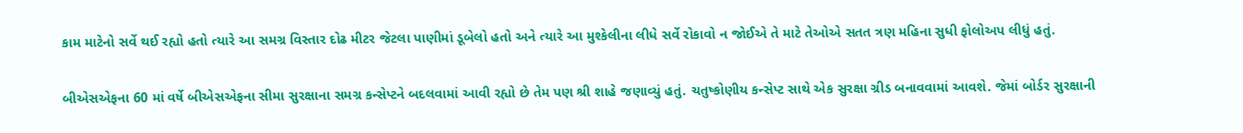કામ માટેનો સર્વે થઈ રહ્યો હતો ત્યારે આ સમગ્ર વિસ્તાર દોઢ મીટર જેટલા પાણીમાં ડૂબેલો હતો અને ત્યારે આ મુશ્કેલીના લીધે સર્વે રોકાવો ન જોઈએ તે માટે તેઓએ સતત ત્રણ મહિના સુધી ફોલોઅપ લીધું હતું.

બીએસએફના 60 માં વર્ષે બીએસએફના સીમા સુરક્ષાના સમગ્ર કન્સેપ્ટને બદલવામાં આવી રહ્યો છે તેમ પણ શ્રી શાહે જણાવ્યું હતું. ચતુષ્કોણીય કન્સેપ્ટ સાથે એક સુરક્ષા ગ્રીડ બનાવવામાં આવશે. જેમાં બોર્ડર સુરક્ષાની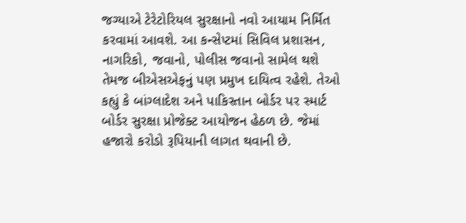જગ્યાએ ટેરેટોરિયલ સુરક્ષાનો નવો આયામ નિર્મિત કરવામાં આવશે. આ કન્સેપ્ટમાં સિવિલ પ્રશાસન, નાગરિકો, જવાનો, પોલીસ જવાનો સામેલ થશે તેમજ બીએસએફનું પણ પ્રમુખ દાયિત્વ રહેશે. તેઓ કહ્યું કે બાંગ્લાદેશ અને પાકિસ્તાન બોર્ડર પર સ્માર્ટ બોર્ડર સુરક્ષા પ્રોજેક્ટ આયોજન હેઠળ છે. જેમાં હજારો કરોડો રૂપિયાની લાગત થવાની છે.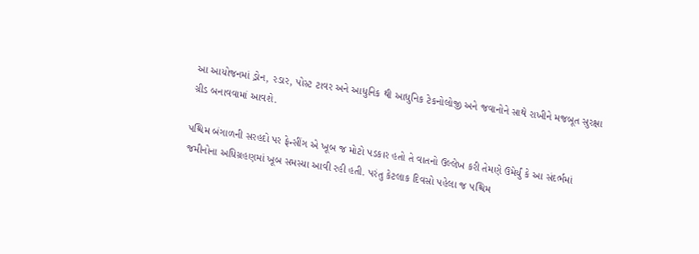આ આયોજનમાં ડ્રોન, રડાર, પોસ્ટ ટાવર અને આધુનિક થી આધુનિક ટેકનોલોજી અને જવાનોને સાથે રાખીને મજબૂત સુરક્ષા ગ્રીડ બનાવવામાં આવશે.

પશ્ચિમ બંગાળની સરહદો પર ફેન્સીંગ એ ખૂબ જ મોટો પડકાર હતો તે વાતનો ઉલ્લેખ કરી તેમણે ઉમેર્યું કે આ સંદર્ભમાં જમીનોના અધિગ્રહણમાં ખૂબ સમસ્યા આવી રહી હતી. પરંતુ કેટલાક દિવસો પહેલા જ પશ્ચિમ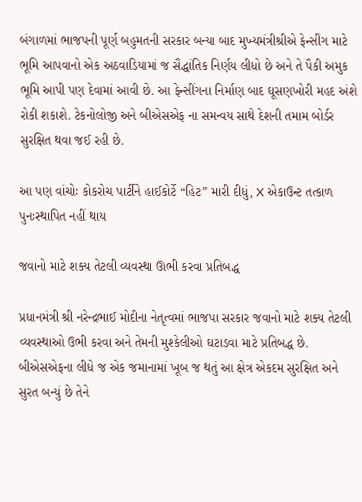બંગાળમાં ભાજપની પૂર્ણ બહુમતની સરકાર બન્યા બાદ મુખ્યમંત્રીશ્રીએ ફેન્સીંગ માટે ભૂમિ આપવાનો એક અઠવાડિયામાં જ સૈદ્ધાંતિક નિર્ણય લીધો છે અને તે પૈકી અમુક ભૂમિ આપી પણ દેવામાં આવી છે. આ ફેન્સીંગના નિર્માણ બાદ ઘૂસણખોરી મહદ અંશે રોકી શકાશે. ટેકનોલોજી અને બીએસએફ ના સમન્વય સાથે દેશની તમામ બોર્ડર સુરક્ષિત થવા જઈ રહી છે.

આ પણ વાંચોઃ કોકરોચ પાર્ટીને હાઈકોર્ટે “હિટ” મારી દીધું, X એકાઉન્ટ તત્કાળ પુનઃસ્થાપિત નહીં થાય

જવાનો માટે શક્ય તેટલી વ્યવસ્થા ઊભી કરવા પ્રતિબદ્ધ

પ્રધાનમંત્રી શ્રી નરેન્દ્રભાઈ મોદીના નેતૃત્વમાં ભાજપા સરકાર જવાનો માટે શક્ય તેટલી વ્યવસ્થાઓ ઉભી કરવા અને તેમની મુશ્કેલીઓ ઘટાડવા માટે પ્રતિબદ્ધ છે. બીએસએફના લીધે જ એક જમાનામાં ખૂબ જ થતું આ ક્ષેત્ર એકદમ સુરક્ષિત અને સુરત બન્યું છે તેને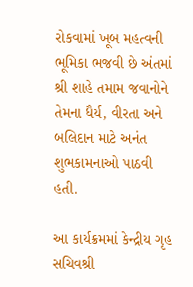રોકવામાં ખૂબ મહત્વની ભૂમિકા ભજવી છે અંતમાં શ્રી શાહે તમામ જવાનોને તેમના ધૈર્ય, વીરતા અને બલિદાન માટે અનંત શુભકામનાઓ પાઠવી હતી.

આ કાર્યક્રમમાં કેન્દ્રીય ગૃહ સચિવશ્રી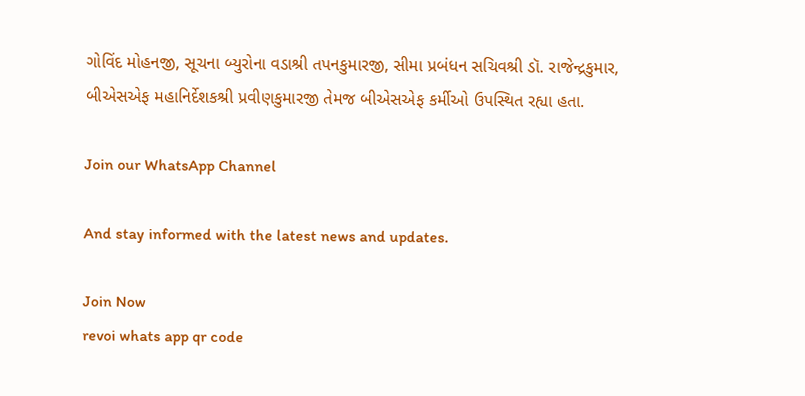ગોવિંદ મોહનજી, સૂચના બ્યુરોના વડાશ્રી તપનકુમારજી, સીમા પ્રબંધન સચિવશ્રી ડૉ. રાજેન્દ્રકુમાર, બીએસએફ મહાનિર્દેશકશ્રી પ્રવીણકુમારજી તેમજ બીએસએફ કર્મીઓ ઉપસ્થિત રહ્યા હતા.

Join our WhatsApp Channel

And stay informed with the latest news and updates.

Join Now
revoi whats app qr code